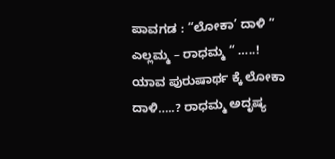ಪಾವಗಡ : “ಲೋಕಾ’ ದಾಳಿ ” ಎಲ್ಲಮ್ಮ – ರಾಧಮ್ಮ “ …..!
ಯಾವ ಪುರುಷಾರ್ಥ ಕ್ಕೆ ಲೋಕಾ ದಾಳಿ…..? ರಾಧಮ್ಮ ಅದೃಷ್ಯ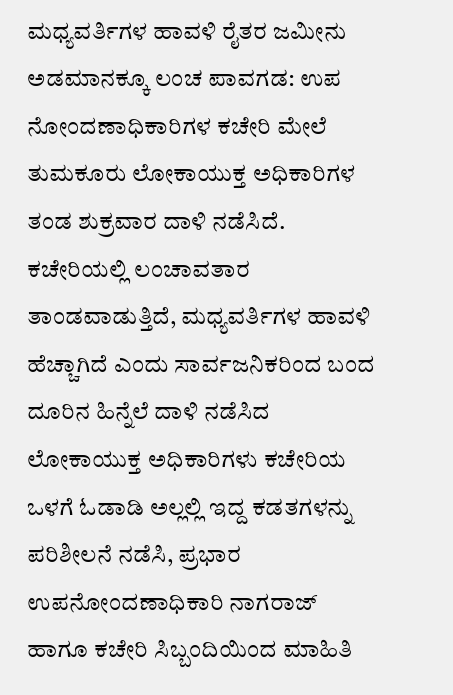ಮಧ್ಯವರ್ತಿಗಳ ಹಾವಳಿ ರೈತರ ಜಮೀನು ಅಡಮಾನಕ್ಕೂ ಲಂಚ ಪಾವಗಡ: ಉಪ ನೋಂದಣಾಧಿಕಾರಿಗಳ ಕಚೇರಿ ಮೇಲೆ ತುಮಕೂರು ಲೋಕಾಯುಕ್ತ ಅಧಿಕಾರಿಗಳ ತಂಡ ಶುಕ್ರವಾರ ದಾಳಿ ನಡೆಸಿದೆ. ಕಚೇರಿಯಲ್ಲಿ ಲಂಚಾವತಾರ ತಾಂಡವಾಡುತ್ತಿದೆ, ಮಧ್ಯವರ್ತಿಗಳ ಹಾವಳಿ ಹೆಚ್ಚಾಗಿದೆ ಎಂದು ಸಾರ್ವಜನಿಕರಿಂದ ಬಂದ ದೂರಿನ ಹಿನ್ನೆಲೆ ದಾಳಿ ನಡೆಸಿದ ಲೋಕಾಯುಕ್ತ ಅಧಿಕಾರಿಗಳು ಕಚೇರಿಯ ಒಳಗೆ ಓಡಾಡಿ ಅಲ್ಲಲ್ಲಿ ಇದ್ದ ಕಡತಗಳನ್ನು ಪರಿಶೀಲನೆ ನಡೆಸಿ, ಪ್ರಭಾರ ಉಪನೋಂದಣಾಧಿಕಾರಿ ನಾಗರಾಜ್ ಹಾಗೂ ಕಚೇರಿ ಸಿಬ್ಬಂದಿಯಿಂದ ಮಾಹಿತಿ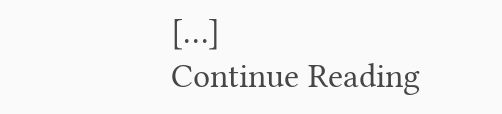[…]
Continue Reading